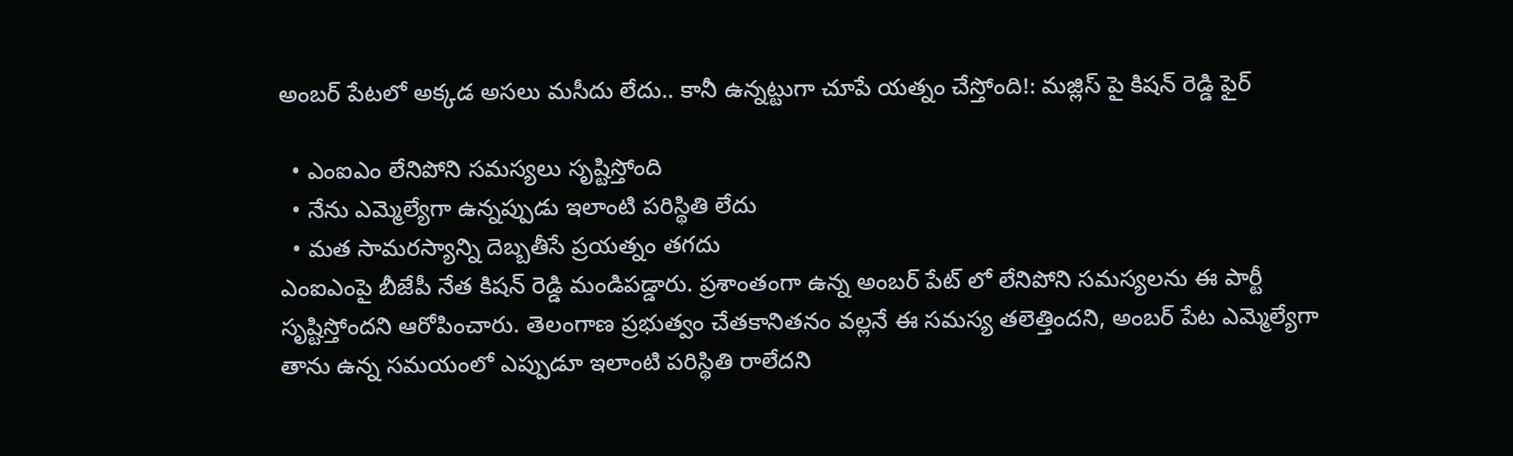అంబర్ పేటలో అక్కడ అసలు మసీదు లేదు.. కానీ ఉన్నట్టుగా చూపే యత్నం చేస్తోంది!: మజ్లిస్ పై కిషన్ రెడ్డి ఫైర్

  • ఎంఐఎం లేనిపోని సమస్యలు సృష్టిస్తోంది
  • నేను ఎమ్మెల్యేగా ఉన్నప్పుడు ఇలాంటి పరిస్థితి లేదు
  • మత సామరస్యాన్ని దెబ్బతీసే ప్రయత్నం తగదు
ఎంఐఎంపై బీజేపీ నేత కిషన్ రెడ్డి మండిపడ్డారు. ప్రశాంతంగా ఉన్న అంబర్ పేట్ లో లేనిపోని సమస్యలను ఈ పార్టీ సృష్టిస్తోందని ఆరోపించారు. తెలంగాణ ప్రభుత్వం చేతకానితనం వల్లనే ఈ సమస్య తలెత్తిందని, అంబర్ పేట ఎమ్మెల్యేగా తాను ఉన్న సమయంలో ఎప్పుడూ ఇలాంటి పరిస్థితి రాలేదని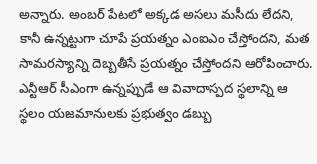అన్నారు. అంబర్ పేటలో అక్కడ అసలు మసీదు లేదని, కానీ ఉన్నట్టుగా చూపే ప్రయత్నం ఎంఐఎం చేస్తోందని, మత సామరస్యాన్ని దెబ్బతీసే ప్రయత్నం చేస్తోందని ఆరోపించారు. ఎన్టీఆర్ సీఎంగా ఉన్నప్పుడే ఆ వివాదాస్పద స్థలాన్ని ఆ స్థలం యజమానులకు ప్రభుత్వం డబ్బు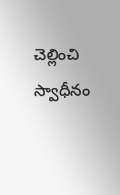చెల్లించి స్వాధీనం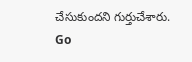చేసుకుందని గుర్తుచేశారు.
Go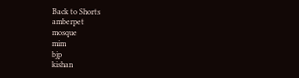Back to Shorts
amberpet
mosque
mim
bjp
kishan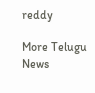reddy

More Telugu News